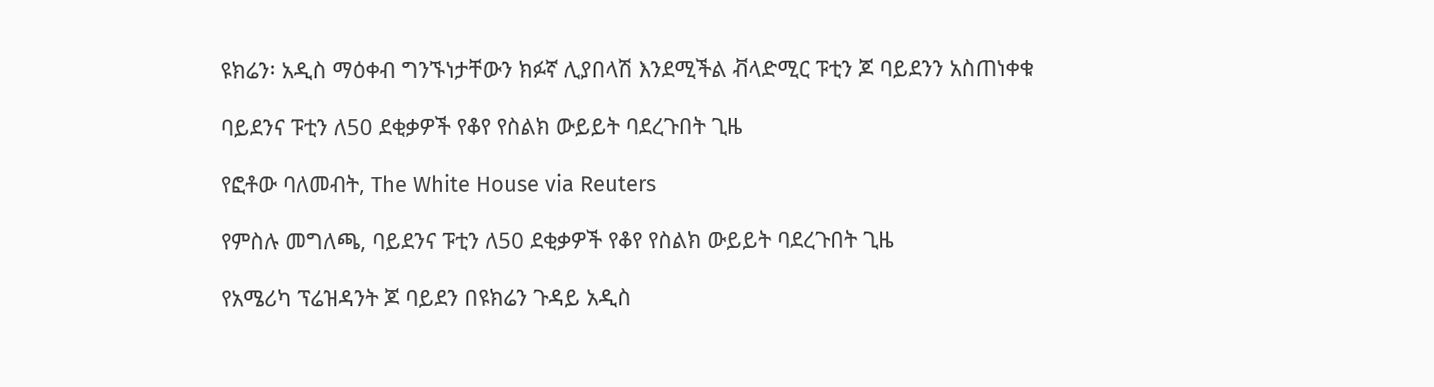ዩክሬን፡ አዲስ ማዕቀብ ግንኙነታቸውን ክፉኛ ሊያበላሽ እንደሚችል ቭላድሚር ፑቲን ጆ ባይደንን አስጠነቀቁ

ባይደንና ፑቲን ለ50 ደቂቃዎች የቆየ የስልክ ውይይት ባደረጉበት ጊዜ

የፎቶው ባለመብት, The White House via Reuters

የምስሉ መግለጫ, ባይደንና ፑቲን ለ50 ደቂቃዎች የቆየ የስልክ ውይይት ባደረጉበት ጊዜ

የአሜሪካ ፕሬዝዳንት ጆ ባይደን በዩክሬን ጉዳይ አዲስ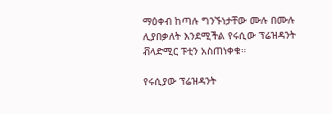ማዕቀብ ከጣሉ ግንኙነታቸው ሙሉ በሙሉ ሊያበቃለት እንደሚችል የሩሲው ፕሬዝዳንት ቭላድሚር ፑቲን አስጠነቀቁ።

የሩሲያው ፕሬዝዳንት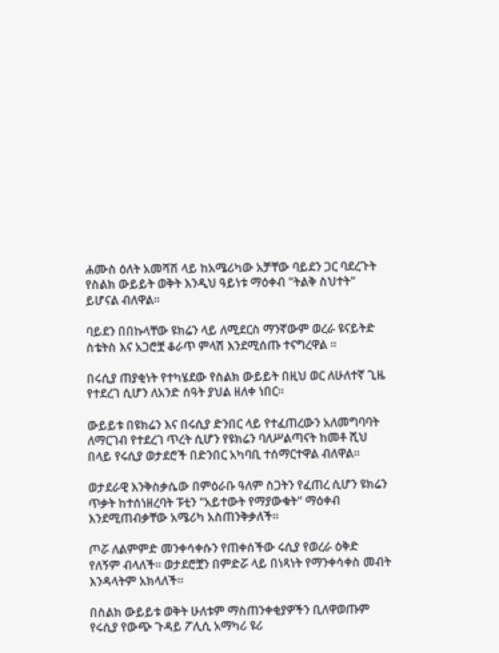ሐሙስ ዕለት አመሻሽ ላይ ከአሜሪካው አቻቸው ባይደን ጋር ባደረጉት የስልክ ውይይት ወቅት እንዲህ ዓይነቱ ማዕቀብ "ትልቅ ስህተት" ይሆናል ብለዋል።

ባይደን በበኩላቸው ዩክሬን ላይ ለሚደርስ ማንኛውም ወረራ ዩናይትድ ስቴትስ እና አጋሮቿ ቆራጥ ምላሽ እንደሚሰጡ ተናግረዋል ።

በሩሲያ ጠያቂነት የተካሄደው የስልክ ውይይት በዚህ ወር ለሁለተኛ ጊዜ የተደረገ ሲሆን ለአንድ ሰዓት ያህል ዘለቀ ነበር።

ውይይቱ በዩክሬን እና በሩሲያ ድንበር ላይ የተፈጠረውን አለመግባባት ለማርገብ የተደረገ ጥረት ሲሆን የዩክሬን ባለሥልጣናት ከመቶ ሺህ በላይ የሩሲያ ወታደሮች በድንበር አካባቢ ተሰማርተዋል ብለዋል።

ወታደራዊ እንቅስቃሴው በምዕራቡ ዓለም ስጋትን የፈጠረ ሲሆን ዩክሬን ጥቃት ከተሰነዘረባት ፑቲን "አይተውት የማያውቁት" ማዕቀብ እንደሚጠብቃቸው አሜሪካ አስጠንቅቃለች።

ጦሯ ለልምምድ መንቀሳቀሱን የጠቀሰችው ሩሲያ የወረራ ዕቅድ የለኝም ብላለች። ወታደሮቿን በምድሯ ላይ በነጻነት የማንቀሳቀስ መብት እንዳላትም አክላለች።

በስልክ ውይይቱ ወቅት ሁለቱም ማስጠንቀቂያዎችን ቢለዋወጡም የሩሲያ የውጭ ጉዳይ ፖሊሲ አማካሪ ዩሪ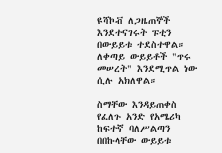ዩሻኮቭ ለጋዜጠኞች እንደተናገሩት ፑቲን በውይይቱ ተደስተዋል። ለቀጣይ ውይይቶች "ጥሩ መሠረት" እንደሚጥል ነው ሲሉ አክለዋል።

ስማቸው እንዳይጠቀስ የፈለጉ አንድ የአሜሪካ ከፍተኛ ባለሥልጣን በበኩላቸው ውይይቱ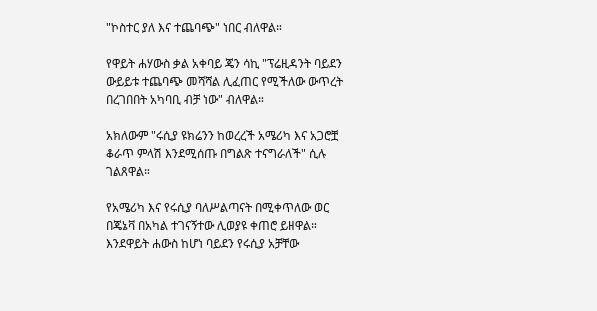"ኮስተር ያለ እና ተጨባጭ" ነበር ብለዋል።

የዋይት ሐሃውስ ቃል አቀባይ ጄን ሳኪ "ፕሬዚዳንት ባይደን ውይይቱ ተጨባጭ መሻሻል ሊፈጠር የሚችለው ውጥረት በረገበበት አካባቢ ብቻ ነው" ብለዋል።

አክለውም "ሩሲያ ዩክሬንን ከወረረች አሜሪካ እና አጋሮቿ ቆራጥ ምላሽ እንደሚሰጡ በግልጽ ተናግራለች" ሲሉ ገልጸዋል።

የአሜሪካ እና የሩሲያ ባለሥልጣናት በሚቀጥለው ወር በጄኔቫ በአካል ተገናኝተው ሊወያዩ ቀጠሮ ይዘዋል። እንደዋይት ሐውስ ከሆነ ባይደን የሩሲያ አቻቸው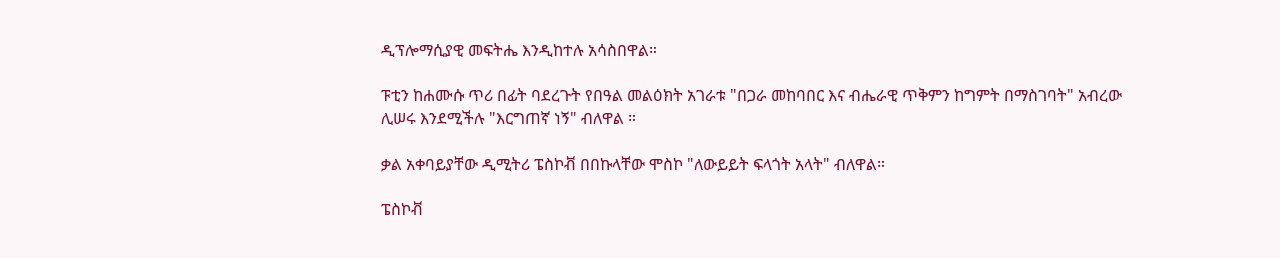ዲፕሎማሲያዊ መፍትሔ እንዲከተሉ አሳስበዋል።

ፑቲን ከሐሙሱ ጥሪ በፊት ባደረጉት የበዓል መልዕክት አገራቱ "በጋራ መከባበር እና ብሔራዊ ጥቅምን ከግምት በማስገባት" አብረው ሊሠሩ እንደሚችሉ "እርግጠኛ ነኝ" ብለዋል ።

ቃል አቀባይያቸው ዲሚትሪ ፔስኮቭ በበኩላቸው ሞስኮ "ለውይይት ፍላጎት አላት" ብለዋል።

ፔስኮቭ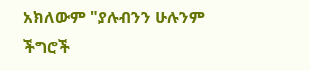አክለውም "ያሉብንን ሁሉንም ችግሮች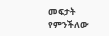መፍታት የምንችለው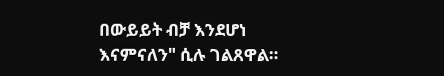በውይይት ብቻ እንደሆነ እናምናለን" ሲሉ ገልጸዋል።